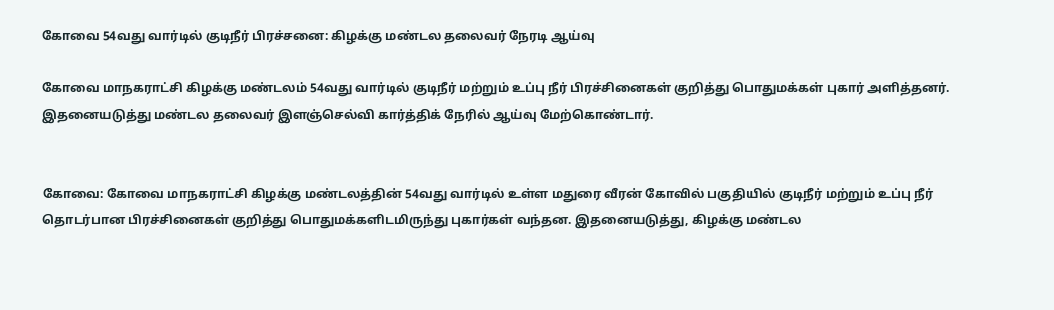கோவை 54வது வார்டில் குடிநீர் பிரச்சனை: கிழக்கு மண்டல தலைவர் நேரடி ஆய்வு

கோவை மாநகராட்சி கிழக்கு மண்டலம் 54வது வார்டில் குடிநீர் மற்றும் உப்பு நீர் பிரச்சினைகள் குறித்து பொதுமக்கள் புகார் அளித்தனர். இதனையடுத்து மண்டல தலைவர் இளஞ்செல்வி கார்த்திக் நேரில் ஆய்வு மேற்கொண்டார்.


கோவை: கோவை மாநகராட்சி கிழக்கு மண்டலத்தின் 54வது வார்டில் உள்ள மதுரை வீரன் கோவில் பகுதியில் குடிநீர் மற்றும் உப்பு நீர் தொடர்பான பிரச்சினைகள் குறித்து பொதுமக்களிடமிருந்து புகார்கள் வந்தன. இதனையடுத்து, கிழக்கு மண்டல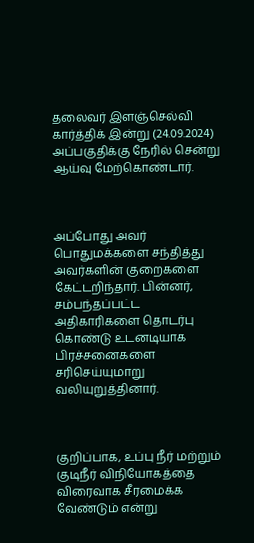தலைவர் இளஞ்செல்வி கார்த்திக் இன்று (24.09.2024) அப்பகுதிக்கு நேரில் சென்று ஆய்வு மேற்கொண்டார்.



அப்போது அவர் பொதுமக்களை சந்தித்து அவர்களின் குறைகளை கேட்டறிந்தார். பின்னர், சம்பந்தப்பட்ட அதிகாரிகளை தொடர்பு கொண்டு உடனடியாக பிரச்சனைகளை சரிசெய்யுமாறு வலியுறுத்தினார்.



குறிப்பாக, உப்பு நீர் மற்றும் குடிநீர் விநியோகத்தை விரைவாக சீரமைக்க வேண்டும் என்று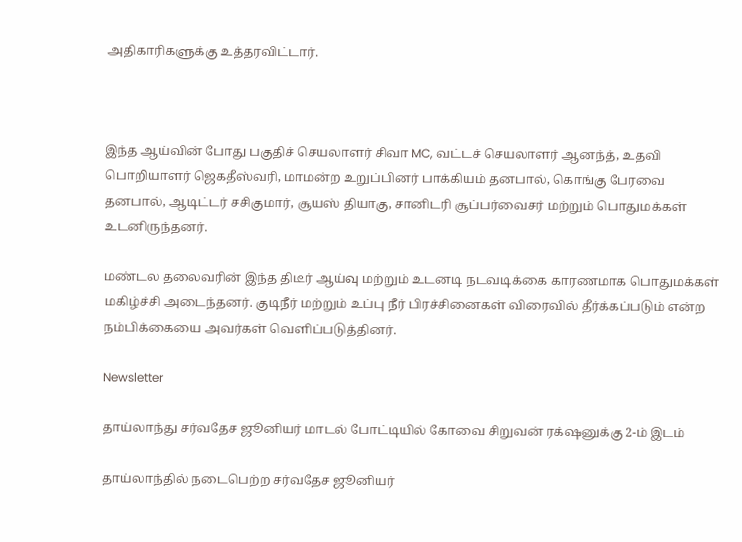அதிகாரிகளுக்கு உத்தரவிட்டார்.



இந்த ஆய்வின் போது பகுதிச் செயலாளர் சிவா MC, வட்டச் செயலாளர் ஆனந்த், உதவி பொறியாளர் ஜெகதீஸ்வரி, மாமன்ற உறுப்பினர் பாக்கியம் தனபால், கொங்கு பேரவை தனபால், ஆடிட்டர் சசிகுமார், சூயஸ் தியாகு, சானிடரி சூப்பர்வைசர் மற்றும் பொதுமக்கள் உடனிருந்தனர்.

மண்டல தலைவரின் இந்த திடீர் ஆய்வு மற்றும் உடனடி நடவடிக்கை காரணமாக பொதுமக்கள் மகிழ்ச்சி அடைந்தனர். குடிநீர் மற்றும் உப்பு நீர் பிரச்சினைகள் விரைவில் தீர்க்கப்படும் என்ற நம்பிக்கையை அவர்கள் வெளிப்படுத்தினர்.

Newsletter

தாய்லாந்து சர்வதேச ஜூனியர் மாடல் போட்டியில் கோவை சிறுவன் ரக்‌ஷனுக்கு 2-ம் இடம்

தாய்லாந்தில் நடைபெற்ற சர்வதேச ஜூனியர்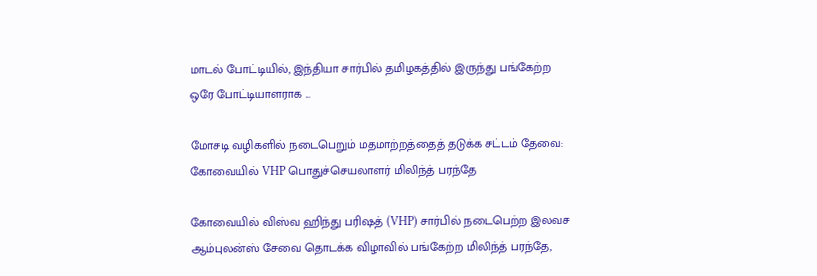மாடல் போட்டியில், இந்தியா சார்பில் தமிழகத்தில் இருந்து பங்கேற்ற ஒரே போட்டியாளராக ‌...

மோசடி வழிகளில் நடைபெறும் மதமாற்றத்தைத் தடுக்க சட்டம் தேவை: கோவையில் VHP பொதுச்செயலாளர் மிலிந்த் பரந்தே

கோவையில் விஸ்வ ஹிந்து பரிஷத் (VHP) சார்பில் நடைபெற்ற இலவச ஆம்புலன்ஸ் சேவை தொடக்க விழாவில் பங்கேற்ற மிலிந்த் பரந்தே,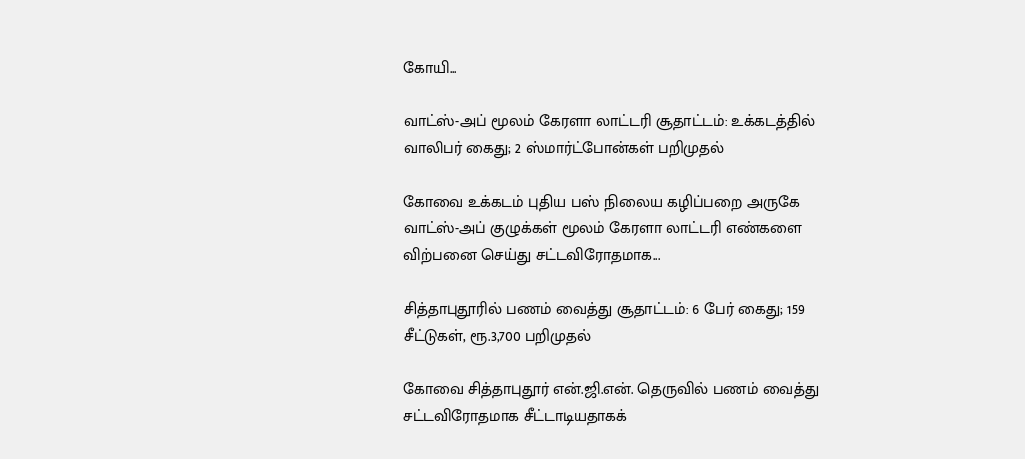கோயி...

வாட்ஸ்-அப் மூலம் கேரளா லாட்டரி சூதாட்டம்: உக்கடத்தில் வாலிபர் கைது; 2 ஸ்மார்ட்போன்கள் பறிமுதல்

கோவை உக்கடம் புதிய பஸ் நிலைய கழிப்பறை அருகே வாட்ஸ்-அப் குழுக்கள் மூலம் கேரளா லாட்டரி எண்களை விற்பனை செய்து சட்டவிரோதமாக...

சித்தாபுதூரில் பணம் வைத்து சூதாட்டம்: 6 பேர் கைது; 159 சீட்டுகள், ரூ.3,700 பறிமுதல்

கோவை சித்தாபுதூர் என்.ஜி.என். தெருவில் பணம் வைத்து சட்டவிரோதமாக சீட்டாடியதாகக்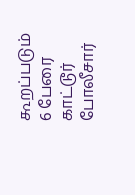கூறப்படும் 6 பேரை காட்டூர் போலீசார்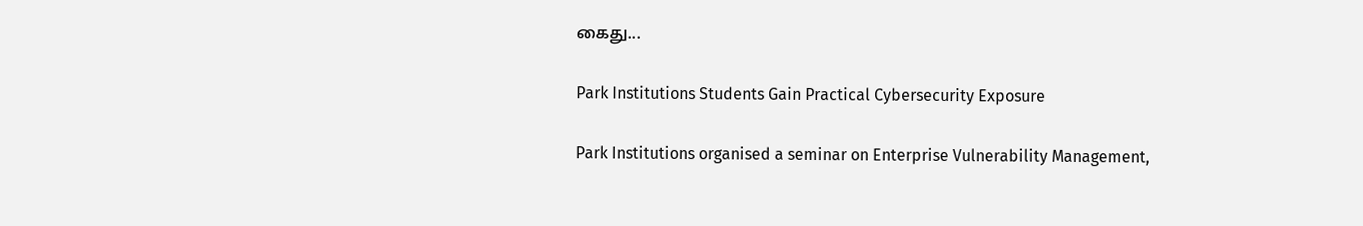கைது...

Park Institutions Students Gain Practical Cybersecurity Exposure

Park Institutions organised a seminar on Enterprise Vulnerability Management,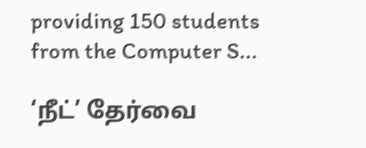providing 150 students from the Computer S...

‘நீட்’ தேர்வை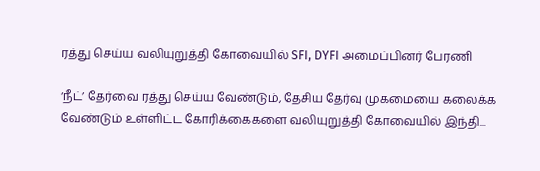ரத்து செய்ய வலியுறுத்தி கோவையில் SFI, DYFI அமைப்பினர் பேரணி

‘நீட்’ தேர்வை ரத்து செய்ய வேண்டும், தேசிய தேர்வு முகமையை கலைக்க வேண்டும் உள்ளிட்ட கோரிக்கைகளை வலியுறுத்தி கோவையில் இந்தி...